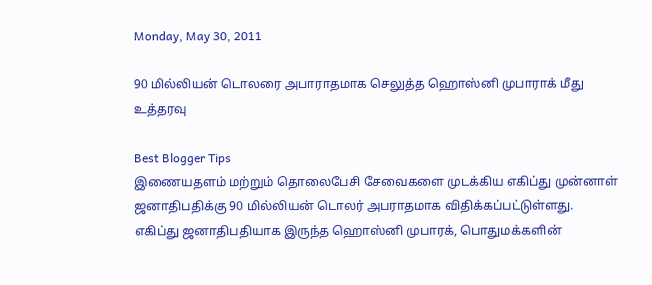Monday, May 30, 2011

90 மில்லியன் டொலரை அபாராதமாக செலுத்த ஹொஸ்னி முபாராக் மீது உத்தரவு

Best Blogger Tips
இணையதளம் மற்றும் தொலைபேசி சேவைகளை முடக்கிய எகிப்து முன்னாள் ஜனாதிபதிக்கு 90 மில்லியன் டொலர் அபராதமாக விதிக்கப்பட்டுள்ளது. எகிப்து ஜனாதிபதியாக இருந்த ஹொஸ்னி முபாரக், பொதுமக்களின்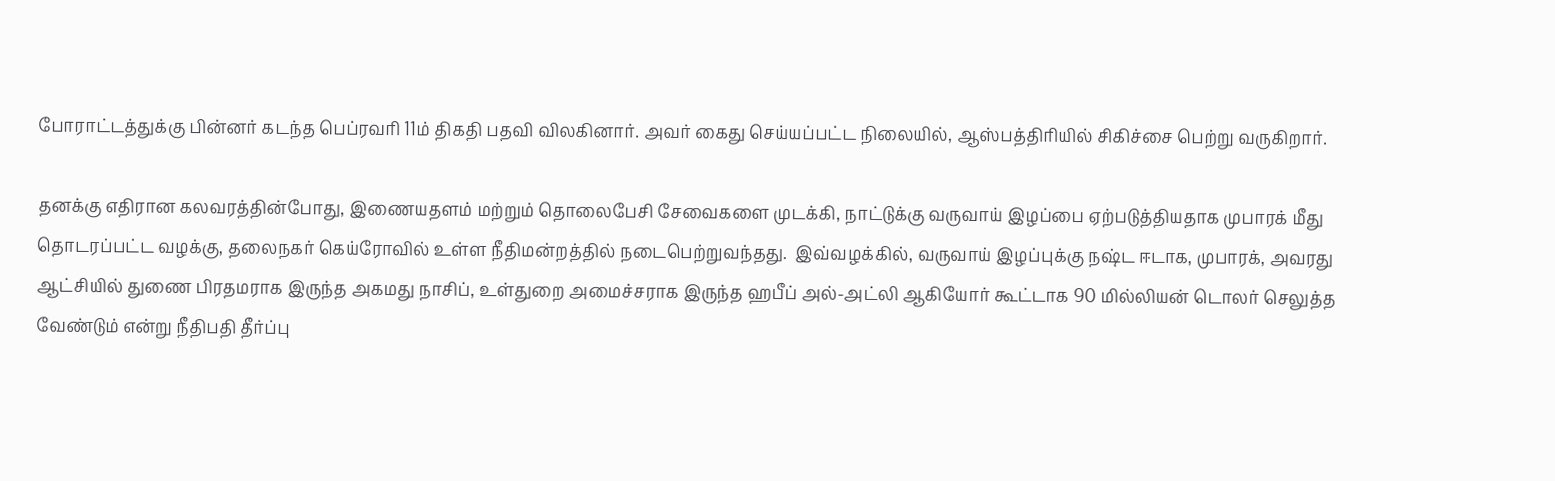போராட்டத்துக்கு பின்னர் கடந்த பெப்ரவரி 11ம் திகதி பதவி விலகினார். அவர் கைது செய்யப்பட்ட நிலையில், ஆஸ்பத்திரியில் சிகிச்சை பெற்று வருகிறார்.

தனக்கு எதிரான கலவரத்தின்போது, இணையதளம் மற்றும் தொலைபேசி சேவைகளை முடக்கி, நாட்டுக்கு வருவாய் இழப்பை ஏற்படுத்தியதாக முபாரக் மீது தொடரப்பட்ட வழக்கு, தலைநகர் கெய்ரோவில் உள்ள நீதிமன்றத்தில் நடைபெற்றுவந்தது.  இவ்வழக்கில், வருவாய் இழப்புக்கு நஷ்ட ஈடாக, முபாரக், அவரது ஆட்சியில் துணை பிரதமராக இருந்த அகமது நாசிப், உள்துறை அமைச்சராக இருந்த ஹபீப் அல்-அட்லி ஆகியோர் கூட்டாக 90 மில்லியன் டொலர் செலுத்த வேண்டும் என்று நீதிபதி தீர்ப்பு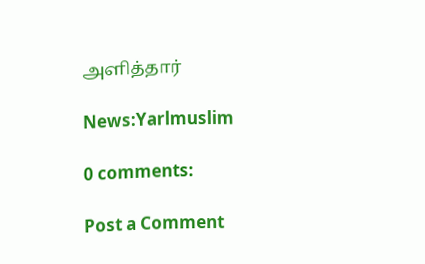அளித்தார்

News:Yarlmuslim

0 comments:

Post a Comment